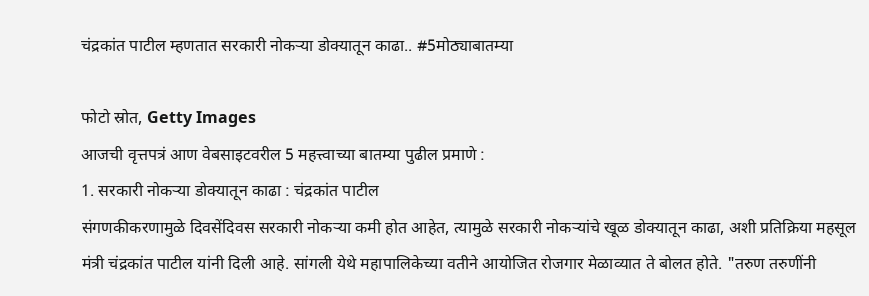चंद्रकांत पाटील म्हणतात सरकारी नोकऱ्या डोक्यातून काढा.. #5मोठ्याबातम्या

फोटो स्रोत, Getty Images
आजची वृत्तपत्रं आण वेबसाइटवरील 5 महत्त्वाच्या बातम्या पुढील प्रमाणे :
1. सरकारी नोकऱ्या डोक्यातून काढा : चंद्रकांत पाटील
संगणकीकरणामुळे दिवसेंदिवस सरकारी नोकऱ्या कमी होत आहेत, त्यामुळे सरकारी नोकऱ्यांचे खूळ डोक्यातून काढा, अशी प्रतिक्रिया महसूल मंत्री चंद्रकांत पाटील यांनी दिली आहे. सांगली येथे महापालिकेच्या वतीने आयोजित रोजगार मेळाव्यात ते बोलत होते. "तरुण तरुणींनी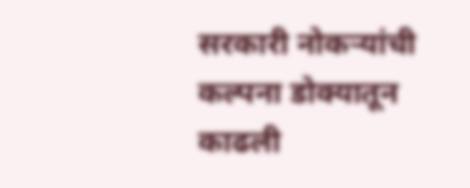सरकारी नोकऱ्यांची कल्पना डोक्यातून काढली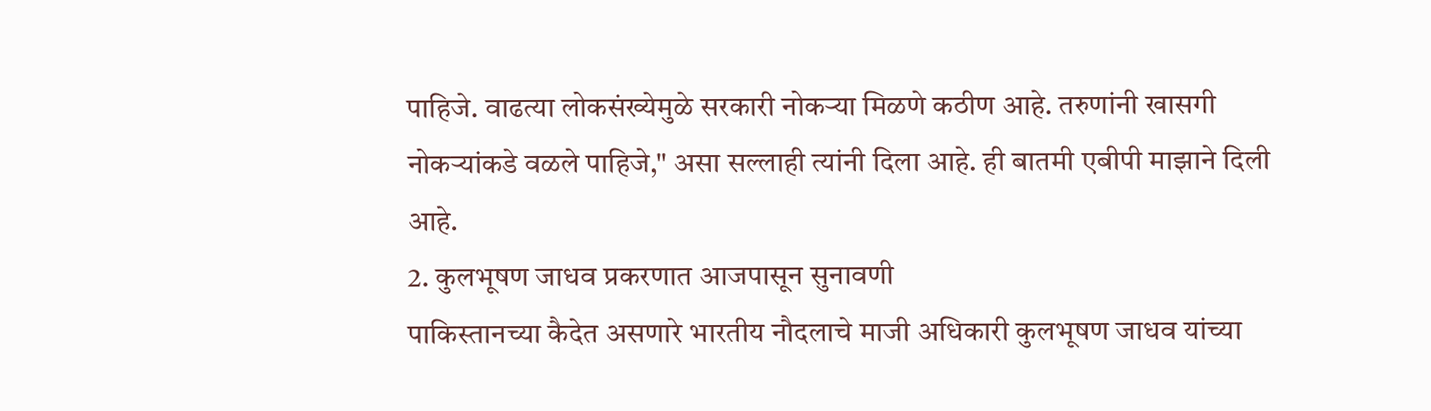पाहिजे. वाढत्या लोकसंख्येमुळे सरकारी नोकऱ्या मिळणे कठीण आहे. तरुणांनी खासगी नोकऱ्यांकडे वळले पाहिजे," असा सल्लाही त्यांनी दिला आहे. ही बातमी एबीपी माझाने दिली आहे.
2. कुलभूषण जाधव प्रकरणात आजपासून सुनावणी
पाकिस्तानच्या कैदेत असणारे भारतीय नौदलाचे माजी अधिकारी कुलभूषण जाधव यांच्या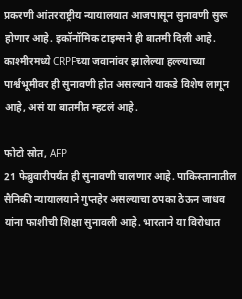प्रकरणी आंतरराष्ट्रीय न्यायालयात आजपासून सुनावणी सुरू होणार आहे. इकॉनॉमिक टाइम्सने ही बातमी दिली आहे. काश्मीरमध्ये CRPFच्या जवानांवर झालेल्या हल्ल्याच्या पार्श्वभूमीवर ही सुनावणी होत असल्याने याकडे विशेष लागून आहे, असं या बातमीत म्हटलं आहे.

फोटो स्रोत, AFP
21 फेब्रुवारीपर्यंत ही सुनावणी चालणार आहे. पाकिस्तानातील सैनिकी न्यायालयाने गुप्तहेर असल्याचा ठपका ठेऊन जाधव यांना फाशीची शिक्षा सुनावली आहे. भारताने या विरोधात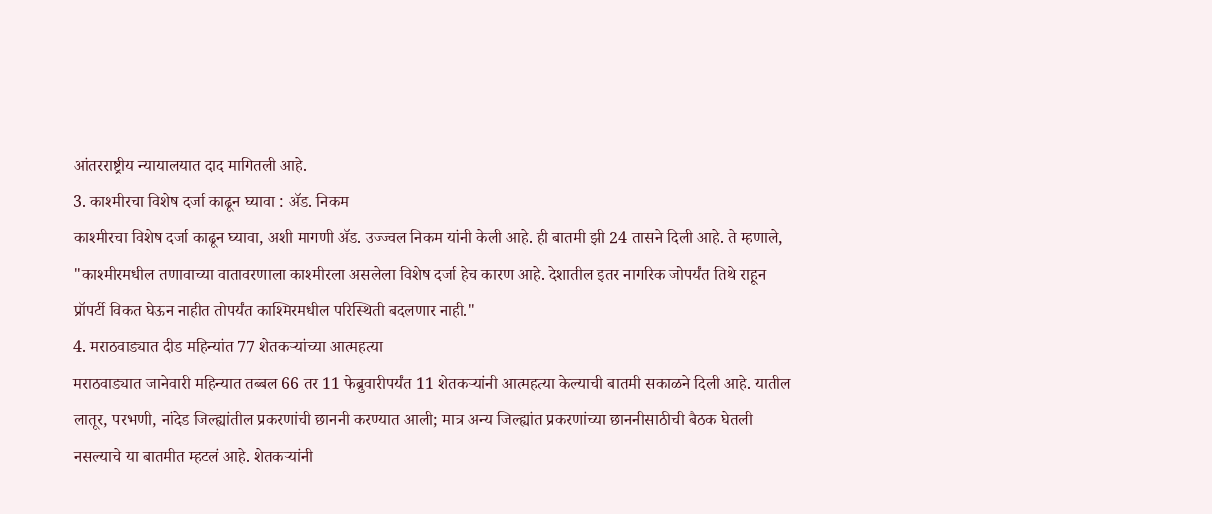आंतरराष्ट्रीय न्यायालयात दाद मागितली आहे.
3. काश्मीरचा विशेष दर्जा काढून घ्यावा : ॲड. निकम
काश्मीरचा विशेष दर्जा काढून घ्यावा, अशी मागणी ॲड. उज्ज्वल निकम यांनी केली आहे. ही बातमी झी 24 तासने दिली आहे. ते म्हणाले, "काश्मीरमधील तणावाच्या वातावरणाला काश्मीरला असलेला विशेष दर्जा हेच कारण आहे. देशातील इतर नागरिक जोपर्यंत तिथे राहून प्रॉपर्टी विकत घेऊन नाहीत तोपर्यंत काश्मिरमधील परिस्थिती बदलणार नाही."
4. मराठवाड्यात दीड महिन्यांत 77 शेतकऱ्यांच्या आत्महत्या
मराठवाड्यात जानेवारी महिन्यात तब्बल 66 तर 11 फेब्रुवारीपर्यंत 11 शेतकऱ्यांनी आत्महत्या केल्याची बातमी सकाळने दिली आहे. यातील लातूर, परभणी, नांदेड जिल्ह्यांतील प्रकरणांची छाननी करण्यात आली; मात्र अन्य जिल्ह्यांत प्रकरणांच्या छाननीसाठीची बैठक घेतली नसल्याचे या बातमीत म्हटलं आहे. शेतकऱ्यांनी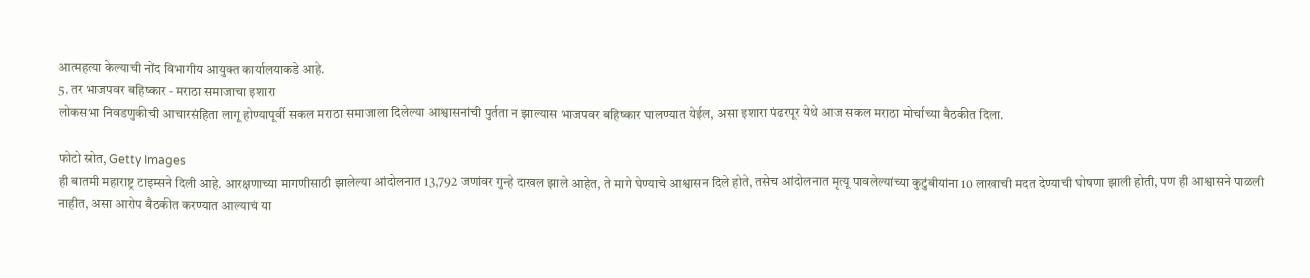आत्महत्या केल्याची नोंद विभागीय आयुक्त कार्यालयाकडे आहे.
5. तर भाजपवर बहिष्कार - मराठा समाजाचा इशारा
लोकसभा निवडणुकीची आचारसंहिता लागू होण्यापूर्वी सकल मराठा समाजाला दिलेल्या आश्वासनांची पुर्तता न झाल्यास भाजपवर बहिष्कार घालण्यात येईल, असा इशारा पंढरपूर येथे आज सकल मराठा मोर्चाच्या बैठकीत दिला.

फोटो स्रोत, Getty Images
ही बातमी महाराष्ट्र टाइम्सने दिली आहे. आरक्षणाच्या मागणीसाठी झालेल्या आंदोलनात 13,792 जणांवर गुन्हे दाखल झाले आहेत, ते मागे घेण्याचे आश्वासन दिले होते, तसेच आंदोलनात मृत्यू पावलेल्यांच्या कुटुंबीयांना 10 लाखाची मदत देण्याची घोषणा झाली होती, पण ही आश्वासने पाळली नाहीत, असा आरोप बैठकीत करण्यात आल्याचं या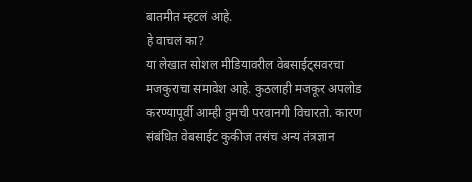बातमीत म्हटलं आहे.
हे वाचलं का?
या लेखात सोशल मीडियावरील वेबसाईट्सवरचा मजकुराचा समावेश आहे. कुठलाही मजकूर अपलोड करण्यापूर्वी आम्ही तुमची परवानगी विचारतो. कारण संबंधित वेबसाईट कुकीज तसंच अन्य तंत्रज्ञान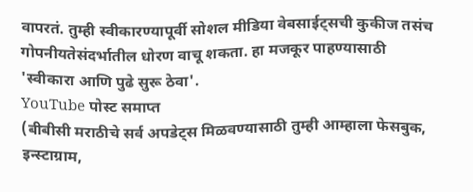वापरतं. तुम्ही स्वीकारण्यापूर्वी सोशल मीडिया वेबसाईट्सची कुकीज तसंच गोपनीयतेसंदर्भातील धोरण वाचू शकता. हा मजकूर पाहण्यासाठी 'स्वीकारा आणि पुढे सुरू ठेवा'.
YouTube पोस्ट समाप्त
(बीबीसी मराठीचे सर्व अपडेट्स मिळवण्यासाठी तुम्ही आम्हाला फेसबुक, इन्स्टाग्राम,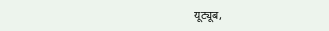यूट्यूब,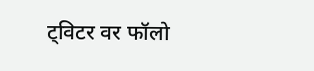ट्विटर वर फॉलो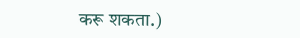करू शकता.)